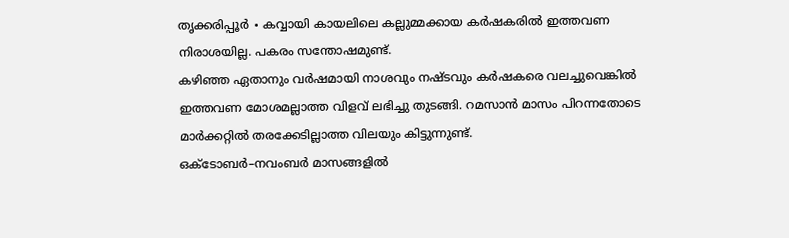തൃക്കരിപ്പൂർ ∙ കവ്വായി കായലിലെ കല്ലുമ്മക്കായ കർഷകരിൽ ഇത്തവണ നിരാശയില്ല. പകരം സന്തോഷമുണ്ട്.
കഴിഞ്ഞ ഏതാനും വർഷമായി നാശവും നഷ്ടവും കർഷകരെ വലച്ചുവെങ്കിൽ ഇത്തവണ മോശമല്ലാത്ത വിളവ് ലഭിച്ചു തുടങ്ങി. റമസാൻ മാസം പിറന്നതോടെ മാർക്കറ്റിൽ തരക്കേടില്ലാത്ത വിലയും കിട്ടുന്നുണ്ട്.
ഒക്ടോബർ–നവംബർ മാസങ്ങളിൽ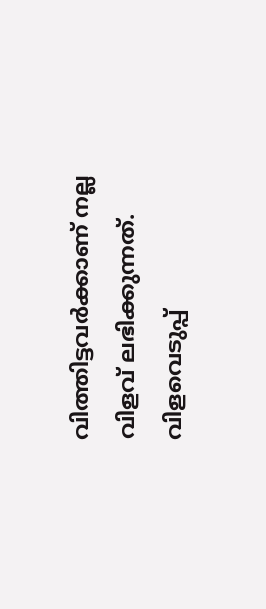വിത്തിട്ടവർക്കാണ് നല്ല വിളവ് ലഭിക്കുന്നത്.
വിളവെടുപ്പ്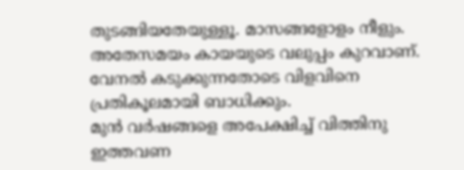തുടങ്ങിയതേയുള്ളൂ. മാസങ്ങളോളം നീളും.
അതേസമയം കായയുടെ വലുപ്പം കുറവാണ്. വേനൽ കടുക്കുന്നതോടെ വിളവിനെ പ്രതികൂലമായി ബാധിക്കും.
മുൻ വർഷങ്ങളെ അപേക്ഷിച്ച് വിത്തിനു ഇത്തവണ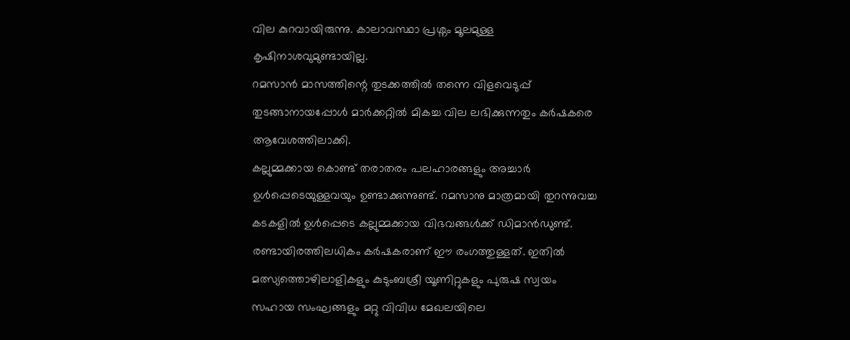വില കുറവായിരുന്നു. കാലാവസ്ഥാ പ്രശ്നം മൂലമുള്ള കൃഷിനാശവുമുണ്ടായില്ല.
റമസാൻ മാസത്തിന്റെ തുടക്കത്തിൽ തന്നെ വിളവെടുപ്പ് തുടങ്ങാനായപ്പോൾ മാർക്കറ്റിൽ മികച്ച വില ലഭിക്കുന്നതും കർഷകരെ ആവേശത്തിലാക്കി.
കല്ലുമ്മക്കായ കൊണ്ട് തരാതരം പലഹാരങ്ങളും അച്ചാർ ഉൾപ്പെടെയുള്ളവയും ഉണ്ടാക്കുന്നുണ്ട്. റമസാനു മാത്രമായി തുറന്നുവച്ച കടകളിൽ ഉൾപ്പെടെ കല്ലുമ്മക്കായ വിഭവങ്ങൾക്ക് ഡിമാൻഡുണ്ട്.
രണ്ടായിരത്തിലധികം കർഷകരാണ് ഈ രംഗത്തുള്ളത്. ഇതിൽ മത്സ്യത്തൊഴിലാളികളും കുടുംബശ്രീ യൂണിറ്റുകളും പുരുഷ സ്വയം സഹായ സംഘങ്ങളും മറ്റു വിവിധ മേഖലയിലെ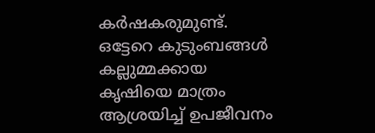കർഷകരുമുണ്ട്.
ഒട്ടേറെ കുടുംബങ്ങൾ കല്ലുമ്മക്കായ കൃഷിയെ മാത്രം ആശ്രയിച്ച് ഉപജീവനം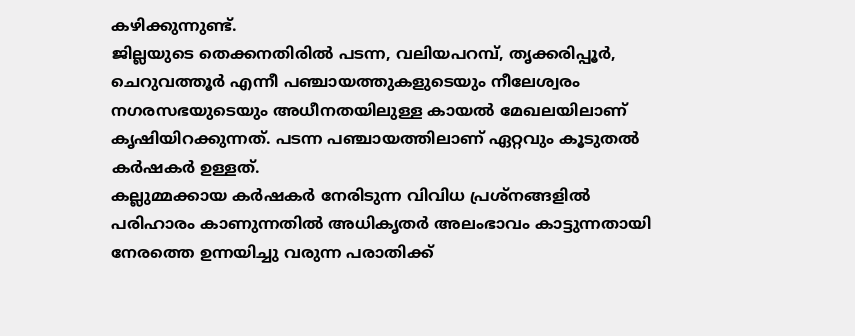കഴിക്കുന്നുണ്ട്.
ജില്ലയുടെ തെക്കനതിരിൽ പടന്ന, വലിയപറമ്പ്, തൃക്കരിപ്പൂർ, ചെറുവത്തൂർ എന്നീ പഞ്ചായത്തുകളുടെയും നീലേശ്വരം നഗരസഭയുടെയും അധീനതയിലുള്ള കായൽ മേഖലയിലാണ് കൃഷിയിറക്കുന്നത്. പടന്ന പഞ്ചായത്തിലാണ് ഏറ്റവും കൂടുതൽ കർഷകർ ഉള്ളത്.
കല്ലുമ്മക്കായ കർഷകർ നേരിടുന്ന വിവിധ പ്രശ്നങ്ങളിൽ പരിഹാരം കാണുന്നതിൽ അധികൃതർ അലംഭാവം കാട്ടുന്നതായി നേരത്തെ ഉന്നയിച്ചു വരുന്ന പരാതിക്ക്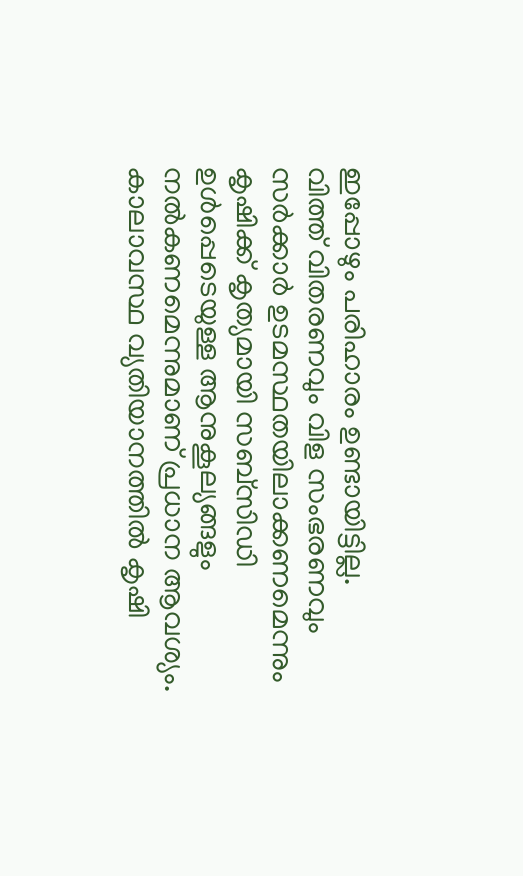ഇപ്പോഴും പരിഹാരം ഉണ്ടായിട്ടില്ല.
വിത്ത് വിതരണവും വിള സംഭരണവും സർക്കാർ ഉടമസ്ഥതയിലാക്കണമെന്നും കൃഷിക്ക് കൃത്യമായി സബ്സിഡി ഉൾപ്പെടെയുള്ള ആനുകൂല്യങ്ങളും നൽകണമെന്നുമാണ് പ്രധാന ആവശ്യം. കാലാവസ്ഥ വ്യതിയാനത്തിൽ കൃഷി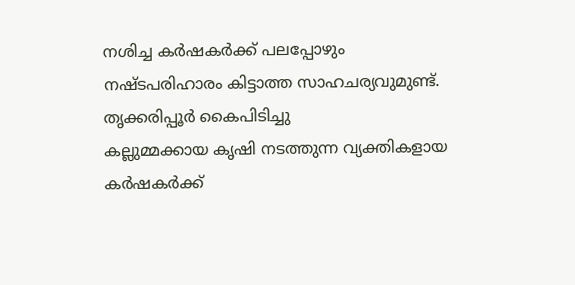നശിച്ച കർഷകർക്ക് പലപ്പോഴും നഷ്ടപരിഹാരം കിട്ടാത്ത സാഹചര്യവുമുണ്ട്.
തൃക്കരിപ്പൂർ കൈപിടിച്ചു
കല്ലുമ്മക്കായ കൃഷി നടത്തുന്ന വ്യക്തികളായ കർഷകർക്ക്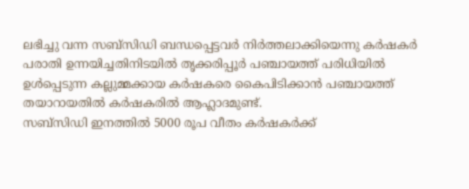ലഭിച്ചു വന്ന സബ്സിഡി ബന്ധപ്പെട്ടവർ നിർത്തലാക്കിയെന്നു കർഷകർ പരാതി ഉന്നയിച്ചതിനിടയിൽ തൃക്കരിപ്പൂർ പഞ്ചായത്ത് പരിധിയിൽ ഉൾപ്പെടുന്ന കല്ലുമ്മക്കായ കർഷകരെ കൈപിടിക്കാൻ പഞ്ചായത്ത് തയാറായതിൽ കർഷകരിൽ ആഹ്ലാദമുണ്ട്.
സബ്സിഡി ഇനത്തിൽ 5000 രൂപ വീതം കർഷകർക്ക്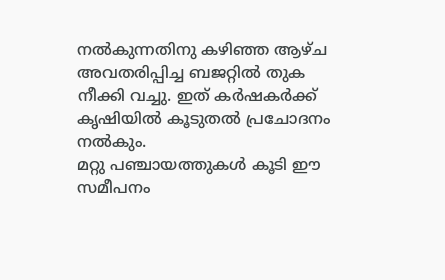നൽകുന്നതിനു കഴിഞ്ഞ ആഴ്ച അവതരിപ്പിച്ച ബജറ്റിൽ തുക നീക്കി വച്ചു. ഇത് കർഷകർക്ക് കൃഷിയിൽ കൂടുതൽ പ്രചോദനം നൽകും.
മറ്റു പഞ്ചായത്തുകൾ കൂടി ഈ സമീപനം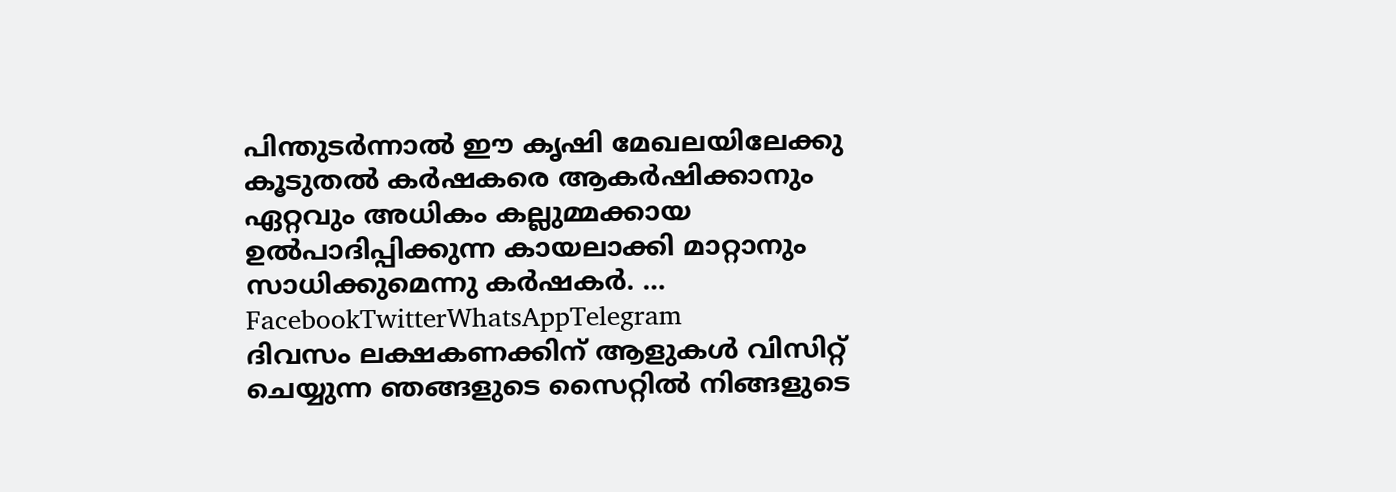പിന്തുടർന്നാൽ ഈ കൃഷി മേഖലയിലേക്കു കൂടുതൽ കർഷകരെ ആകർഷിക്കാനും ഏറ്റവും അധികം കല്ലുമ്മക്കായ ഉൽപാദിപ്പിക്കുന്ന കായലാക്കി മാറ്റാനും സാധിക്കുമെന്നു കർഷകർ. … FacebookTwitterWhatsAppTelegram
ദിവസം ലക്ഷകണക്കിന് ആളുകൾ വിസിറ്റ് ചെയ്യുന്ന ഞങ്ങളുടെ സൈറ്റിൽ നിങ്ങളുടെ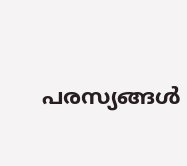പരസ്യങ്ങൾ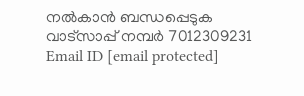നൽകാൻ ബന്ധപ്പെടുക വാട്സാപ്പ് നമ്പർ 7012309231 Email ID [email protected]